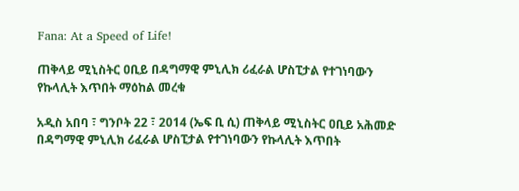Fana: At a Speed of Life!

ጠቅላይ ሚኒስትር ዐቢይ በዳግማዊ ምኒሊክ ሪፈራል ሆስፒታል የተገነባውን የኩላሊት እጥበት ማዕከል መረቁ

አዲስ አበባ ፣ ግንቦት 22 ፣ 2014 (ኤፍ ቢ ሲ) ጠቅላይ ሚኒስትር ዐቢይ አሕመድ በዳግማዊ ምኒሊክ ሪፈራል ሆስፒታል የተገነባውን የኩላሊት እጥበት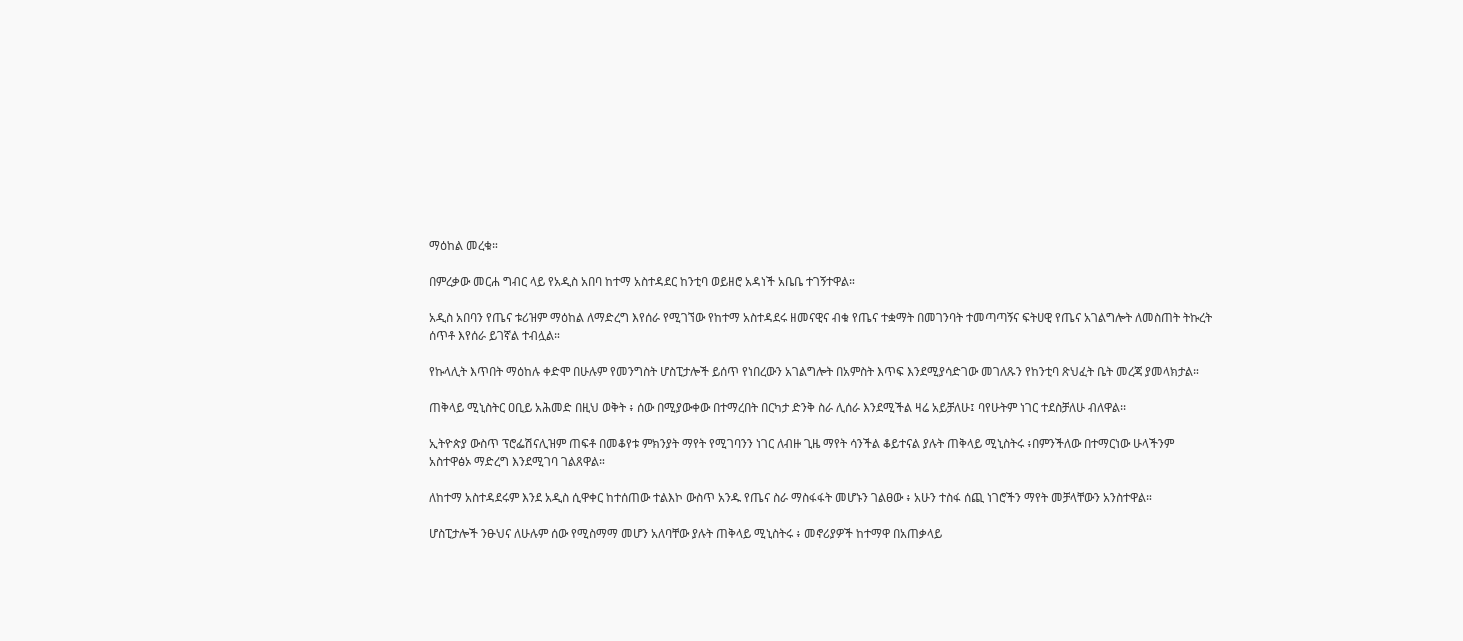ማዕከል መረቁ።

በምረቃው መርሐ ግብር ላይ የአዲስ አበባ ከተማ አስተዳደር ከንቲባ ወይዘሮ አዳነች አቤቤ ተገኝተዋል።

አዲስ አበባን የጤና ቱሪዝም ማዕከል ለማድረግ እየሰራ የሚገኘው የከተማ አስተዳደሩ ዘመናዊና ብቁ የጤና ተቋማት በመገንባት ተመጣጣኝና ፍትሀዊ የጤና አገልግሎት ለመስጠት ትኩረት ሰጥቶ እየሰራ ይገኛል ተብሏል።

የኩላሊት እጥበት ማዕከሉ ቀድሞ በሁሉም የመንግስት ሆስፒታሎች ይሰጥ የነበረውን አገልግሎት በአምስት እጥፍ እንደሚያሳድገው መገለጹን የከንቲባ ጽህፈት ቤት መረጃ ያመላክታል።

ጠቅላይ ሚኒስትር ዐቢይ አሕመድ በዚህ ወቅት ፥ ሰው በሚያውቀው በተማረበት በርካታ ድንቅ ስራ ሊሰራ እንደሚችል ዛሬ አይቻለሁ፤ ባየሁትም ነገር ተደስቻለሁ ብለዋል፡፡

ኢትዮጵያ ውስጥ ፕሮፌሽናሊዝም ጠፍቶ በመቆየቱ ምክንያት ማየት የሚገባንን ነገር ለብዙ ጊዜ ማየት ሳንችል ቆይተናል ያሉት ጠቅላይ ሚኒስትሩ ፥በምንችለው በተማርነው ሁላችንም አስተዋፅኦ ማድረግ እንደሚገባ ገልጸዋል።

ለከተማ አስተዳደሩም እንደ አዲስ ሲዋቀር ከተሰጠው ተልእኮ ውስጥ አንዱ የጤና ስራ ማስፋፋት መሆኑን ገልፀው ፥ አሁን ተስፋ ሰጪ ነገሮችን ማየት መቻላቸውን አንስተዋል።

ሆስፒታሎች ንፁህና ለሁሉም ሰው የሚስማማ መሆን አለባቸው ያሉት ጠቅላይ ሚኒስትሩ ፥ መኖሪያዎች ከተማዋ በአጠቃላይ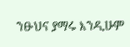ንፁህና ያማሩ እንዲሁም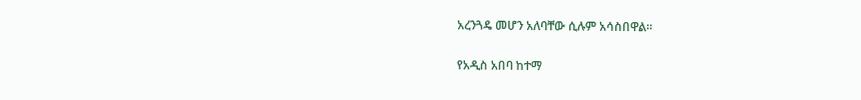አረንጓዴ መሆን አለባቸው ሲሉም አሳስበዋል፡፡

የአዲስ አበባ ከተማ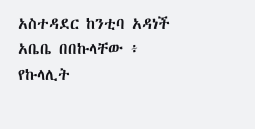አስተዳደር ከንቲባ አዳነች አቤቤ በበኩላቸው ፥ የኩላሊት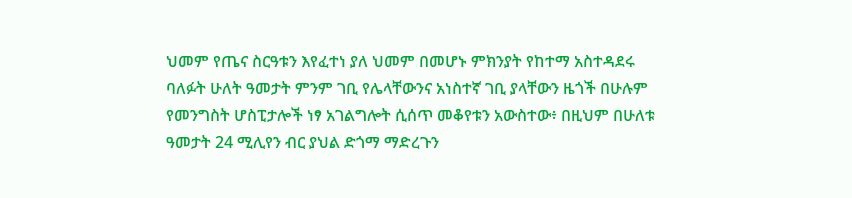ህመም የጤና ስርዓቱን እየፈተነ ያለ ህመም በመሆኑ ምክንያት የከተማ አስተዳደሩ ባለፉት ሁለት ዓመታት ምንም ገቢ የሌላቸውንና አነስተኛ ገቢ ያላቸውን ዜጎች በሁሉም የመንግስት ሆስፒታሎች ነፃ አገልግሎት ሲሰጥ መቆየቱን አውስተው፥ በዚህም በሁለቱ ዓመታት 24 ሚሊየን ብር ያህል ድጎማ ማድረጉን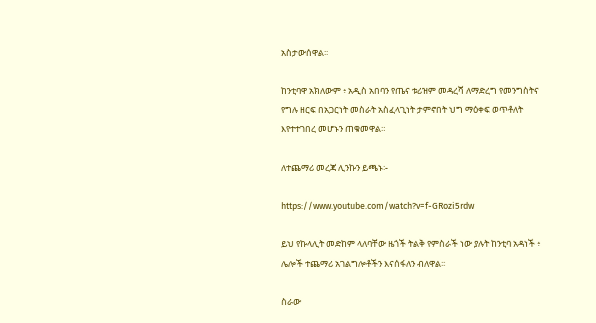አስታውሰዋል፡፡

ከንቲባዋ አክለውም ፥ አዲስ አበባን የጤና ቱሪዝም መዳረሻ ለማድረግ የመንግስትና የግሉ ዘርፍ በአጋርነት መስራት አስፈላጊነት ታምኖበት ህግ ማዕቀፍ ወጥቶለት እየተተገበረ መሆኑን ጠቁመዋል።

ለተጨማሪ መረጃ ሊንኩን ይጫኑ፡-

https://www.youtube.com/watch?v=f-GRozi5rdw

ይህ የኩላሊት መድከም ላለባቸው ዜጎች ትልቅ የምስራች ነው ያሉት ከንቲባ አዳነች ፥ ሌሎች ተጨማሪ አገልግሎቶችን እናሰፋለን ብለዋል፡፡

ስራው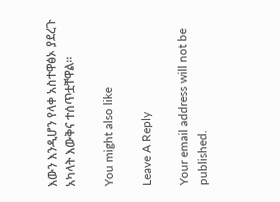እውን እንዲሆን የላቀ አስተዋፅኦ ያደረጉ አካላት እውቅና ተሰጥቷቸዋል፡፡

You might also like

Leave A Reply

Your email address will not be published.